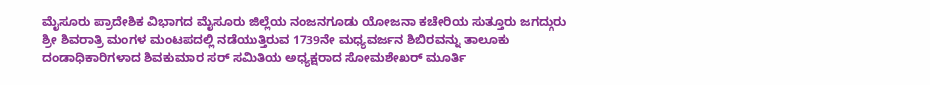ಮೈಸೂರು ಪ್ರಾದೇಶಿಕ ವಿಭಾಗದ ಮೈಸೂರು ಜಿಲ್ಲೆಯ ನಂಜನಗೂಡು ಯೋಜನಾ ಕಚೇರಿಯ ಸುತ್ತೂರು ಜಗದ್ಗುರು ಶ್ರೀ ಶಿವರಾತ್ರಿ ಮಂಗಳ ಮಂಟಪದಲ್ಲಿ ನಡೆಯುತ್ತಿರುವ 1739ನೇ ಮಧ್ಯವರ್ಜನ ಶಿಬಿರವನ್ನು ತಾಲೂಕು ದಂಡಾಧಿಕಾರಿಗಳಾದ ಶಿವಕುಮಾರ ಸರ್ ಸಮಿತಿಯ ಅಧ್ಯಕ್ಷರಾದ ಸೋಮಶೇಖರ್ ಮೂರ್ತಿ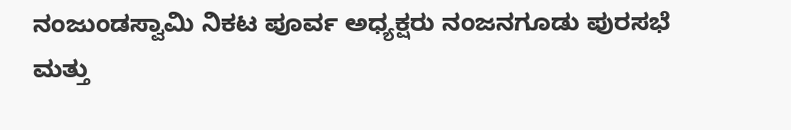ನಂಜುಂಡಸ್ವಾಮಿ ನಿಕಟ ಪೂರ್ವ ಅಧ್ಯಕ್ಷರು ನಂಜನಗೂಡು ಪುರಸಭೆ ಮತ್ತು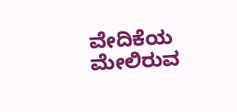ವೇದಿಕೆಯ ಮೇಲಿರುವ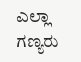ಎಲ್ಲಾ ಗಣ್ಯರು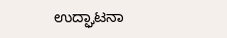ಉದ್ಘಾಟನಾ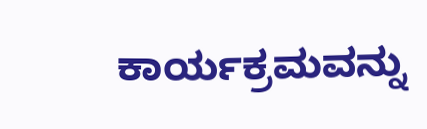ಕಾರ್ಯಕ್ರಮವನ್ನು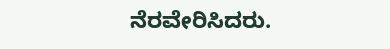ನೆರವೇರಿಸಿದರು.